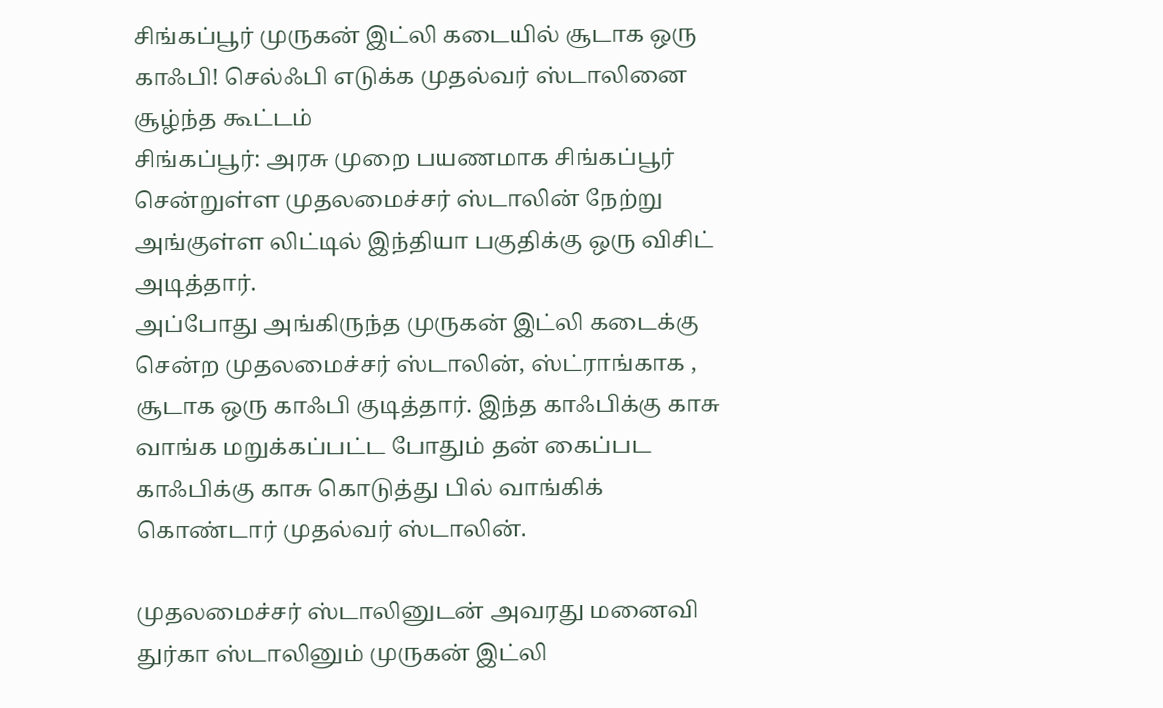சிங்கப்பூர் முருகன் இட்லி கடையில் சூடாக ஒரு காஃபி! செல்ஃபி எடுக்க முதல்வர் ஸ்டாலினை சூழ்ந்த கூட்டம்
சிங்கப்பூர்: அரசு முறை பயணமாக சிங்கப்பூர் சென்றுள்ள முதலமைச்சர் ஸ்டாலின் நேற்று அங்குள்ள லிட்டில் இந்தியா பகுதிக்கு ஒரு விசிட் அடித்தார்.
அப்போது அங்கிருந்த முருகன் இட்லி கடைக்கு சென்ற முதலமைச்சர் ஸ்டாலின், ஸ்ட்ராங்காக , சூடாக ஒரு காஃபி குடித்தார். இந்த காஃபிக்கு காசு வாங்க மறுக்கப்பட்ட போதும் தன் கைப்பட காஃபிக்கு காசு கொடுத்து பில் வாங்கிக் கொண்டார் முதல்வர் ஸ்டாலின்.

முதலமைச்சர் ஸ்டாலினுடன் அவரது மனைவி துர்கா ஸ்டாலினும் முருகன் இட்லி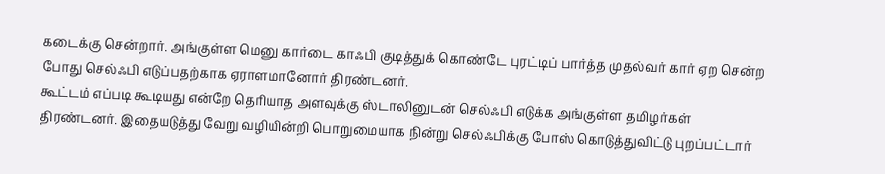கடைக்கு சென்றார். அங்குள்ள மெனு கார்டை காஃபி குடித்துக் கொண்டே புரட்டிப் பார்த்த முதல்வர் கார் ஏற சென்ற போது செல்ஃபி எடுப்பதற்காக ஏராளமானோர் திரண்டனர்.
கூட்டம் எப்படி கூடியது என்றே தெரியாத அளவுக்கு ஸ்டாலினுடன் செல்ஃபி எடுக்க அங்குள்ள தமிழர்கள் திரண்டனர். இதையடுத்து வேறு வழியின்றி பொறுமையாக நின்று செல்ஃபிக்கு போஸ் கொடுத்துவிட்டு புறப்பட்டார்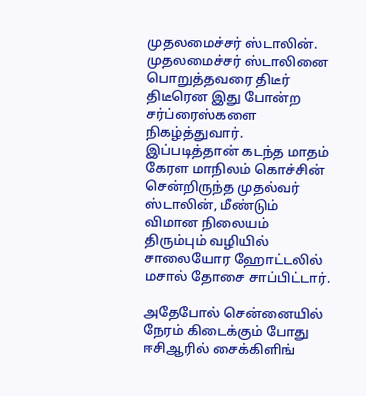முதலமைச்சர் ஸ்டாலின்.
முதலமைச்சர் ஸ்டாலினை பொறுத்தவரை திடீர் திடீரென இது போன்ற சர்ப்ரைஸ்களை நிகழ்த்துவார். இப்படித்தான் கடந்த மாதம் கேரள மாநிலம் கொச்சின் சென்றிருந்த முதல்வர் ஸ்டாலின், மீண்டும் விமான நிலையம் திரும்பும் வழியில் சாலையோர ஹோட்டலில் மசால் தோசை சாப்பிட்டார்.

அதேபோல் சென்னையில் நேரம் கிடைக்கும் போது ஈசிஆரில் சைக்கிளிங்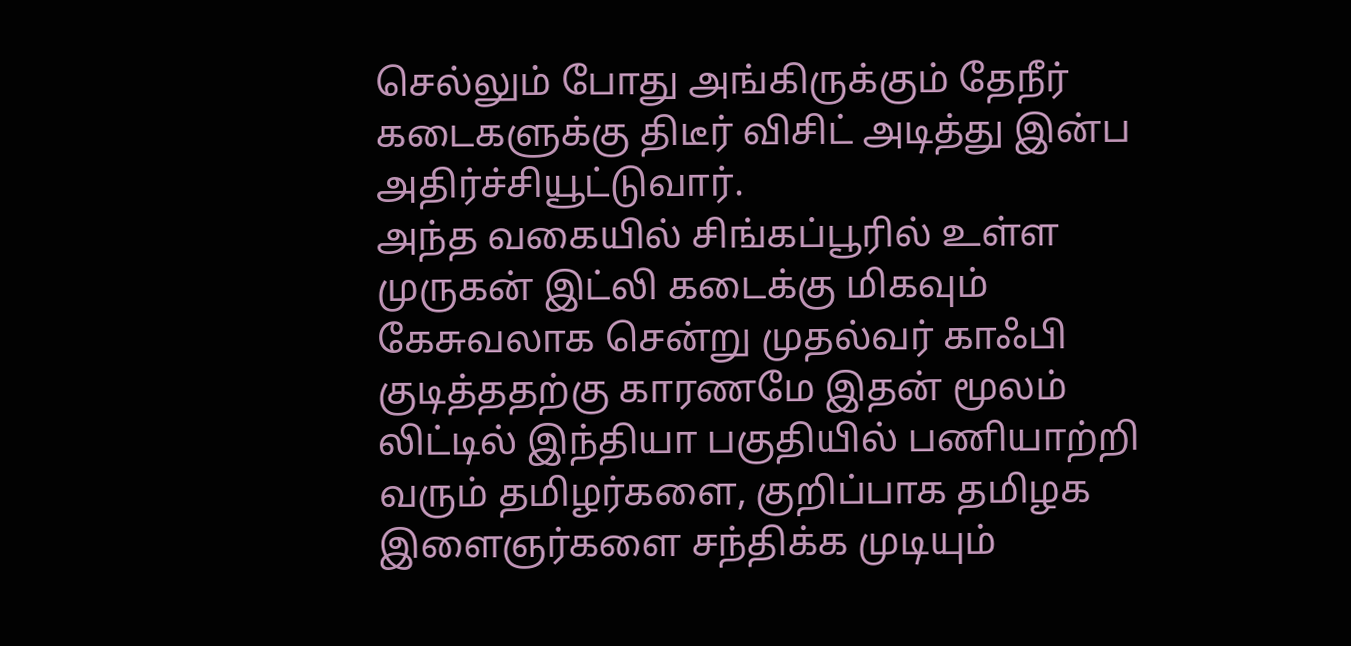செல்லும் போது அங்கிருக்கும் தேநீர் கடைகளுக்கு திடீர் விசிட் அடித்து இன்ப அதிர்ச்சியூட்டுவார்.
அந்த வகையில் சிங்கப்பூரில் உள்ள முருகன் இட்லி கடைக்கு மிகவும் கேசுவலாக சென்று முதல்வர் காஃபி குடித்ததற்கு காரணமே இதன் மூலம் லிட்டில் இந்தியா பகுதியில் பணியாற்றி வரும் தமிழர்களை, குறிப்பாக தமிழக இளைஞர்களை சந்திக்க முடியும்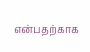என்பதற்காக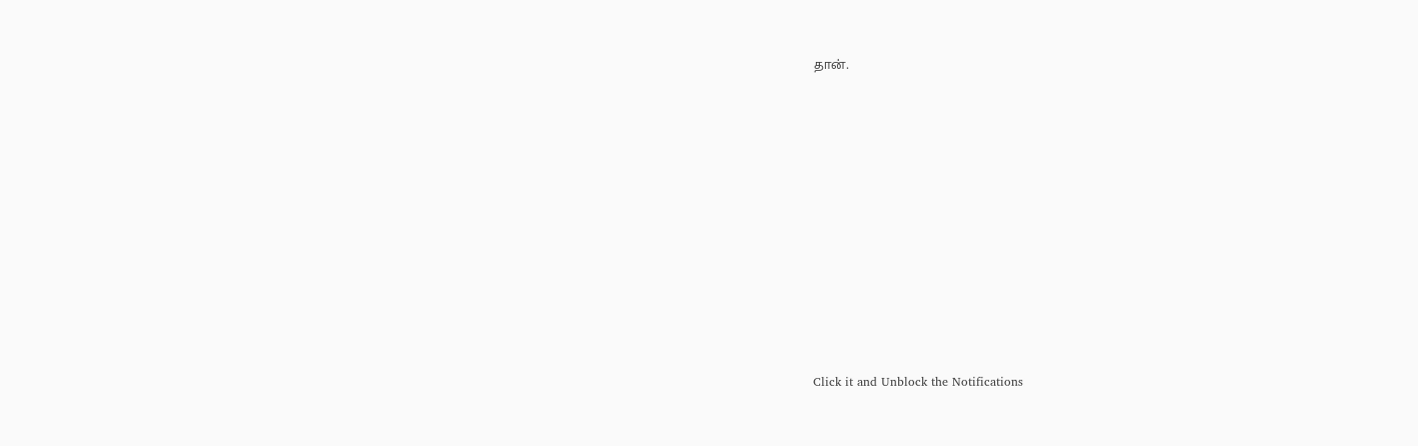தான்.












Click it and Unblock the Notifications